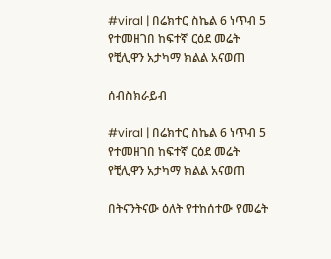#viral | በሬክተር ስኬል 6 ነጥብ 5 የተመዘገበ ከፍተኛ ርዕደ መሬት የቺሊዋን አታካማ ክልል አናወጠ

ሰብስክራይብ

#viral | በሬክተር ስኬል 6 ነጥብ 5 የተመዘገበ ከፍተኛ ርዕደ መሬት የቺሊዋን አታካማ ክልል አናወጠ

በትናንትናው ዕለት የተከሰተው የመሬት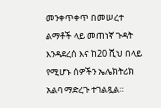መንቀጥቀጥ በመሠረተ ልማቶች ላይ መጠነኛ ጉዳት እንዳደረሰ እና ከ20 ሺህ በላይ የሚሆኑ ሰዎችን ኤሌክትሪክ አልባ ማድረጉ ተገልጿል።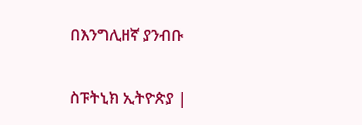በእንግሊዘኛ ያንብቡ

ስፑትኒክ ኢትዮጵያ |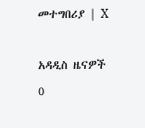መተግበሪያ | X

አዳዲስ ዜናዎች
0